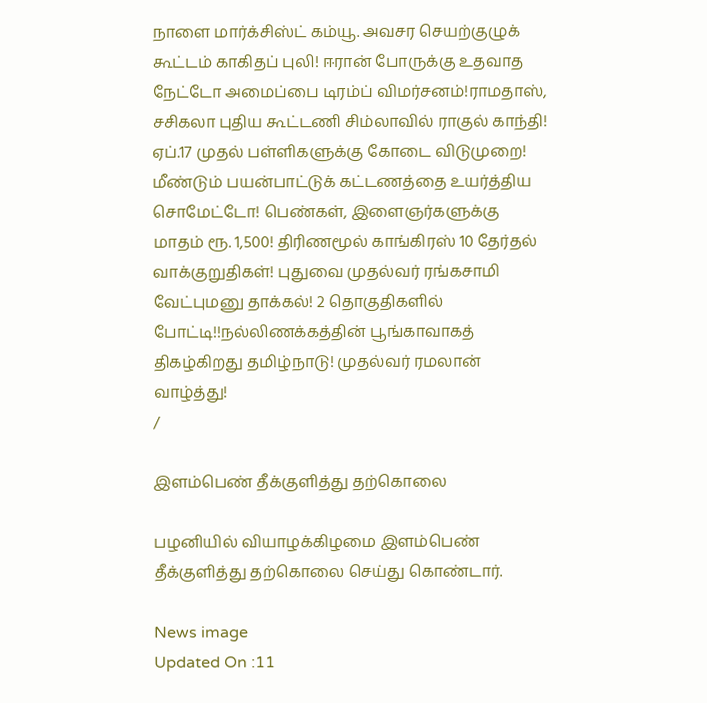நாளை மார்க்சிஸ்ட் கம்யூ. அவசர செயற்குழுக் கூட்டம் காகிதப் புலி! ஈரான் போருக்கு உதவாத நேட்டோ அமைப்பை டிரம்ப் விமர்சனம்!ராமதாஸ், சசிகலா புதிய கூட்டணி சிம்லாவில் ராகுல் காந்தி! ஏப்.17 முதல் பள்ளிகளுக்கு கோடை விடுமுறை! மீண்டும் பயன்பாட்டுக் கட்டணத்தை உயர்த்திய சொமேட்டோ! பெண்கள், இளைஞர்களுக்கு மாதம் ரூ. 1,500! திரிணமூல் காங்கிரஸ் 10 தேர்தல் வாக்குறுதிகள்! புதுவை முதல்வர் ரங்கசாமி வேட்புமனு தாக்கல்! 2 தொகுதிகளில் போட்டி!!நல்லிணக்கத்தின் பூங்காவாகத் திகழ்கிறது தமிழ்நாடு! முதல்வர் ரமலான் வாழ்த்து!
/

இளம்பெண் தீக்குளித்து தற்கொலை

பழனியில் வியாழக்கிழமை இளம்பெண் தீக்குளித்து தற்கொலை செய்து கொண்டார்.

News image
Updated On :11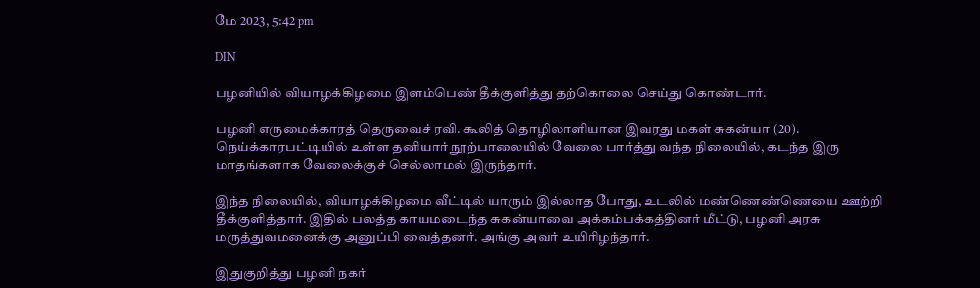மே 2023, 5:42 pm

DIN

பழனியில் வியாழக்கிழமை இளம்பெண் தீக்குளித்து தற்கொலை செய்து கொண்டார்.

பழனி எருமைக்காரத் தெருவைச் ரவி. கூலித் தொழிலாளியான இவரது மகள் சுகன்யா (20). நெய்க்காரபட்டியில் உள்ள தனியார் நூற்பாலையில் வேலை பார்த்து வந்த நிலையில், கடந்த இரு மாதங்களாக வேலைக்குச் செல்லாமல் இருந்தார்.

இந்த நிலையில், வியாழக்கிழமை வீட்டில் யாரும் இல்லாத போது, உடலில் மண்ணெண்ணெயை ஊற்றி தீக்குளித்தார். இதில் பலத்த காயமடைந்த சுகன்யாவை அக்கம்பக்கத்தினர் மீட்டு, பழனி அரசு மருத்துவமனைக்கு அனுப்பி வைத்தனர். அங்கு அவர் உயிரிழந்தார்.

இதுகுறித்து பழனி நகர்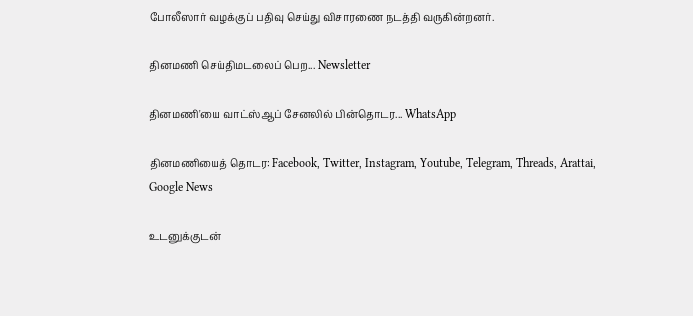போலீஸார் வழக்குப் பதிவு செய்து விசாரணை நடத்தி வருகின்றனர்.

தினமணி செய்திமடலைப் பெற... Newsletter

தினமணி'யை வாட்ஸ்ஆப் சேனலில் பின்தொடர... WhatsApp

தினமணியைத் தொடர: Facebook, Twitter, Instagram, Youtube, Telegram, Threads, Arattai, Google News

உடனுக்குடன்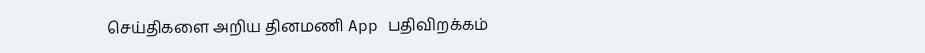செய்திகளை அறிய தினமணி App பதிவிறக்கம்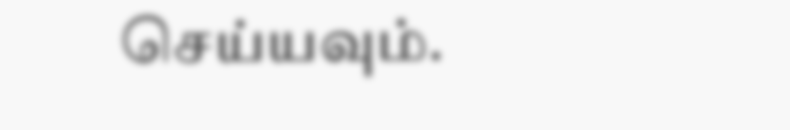செய்யவும்.